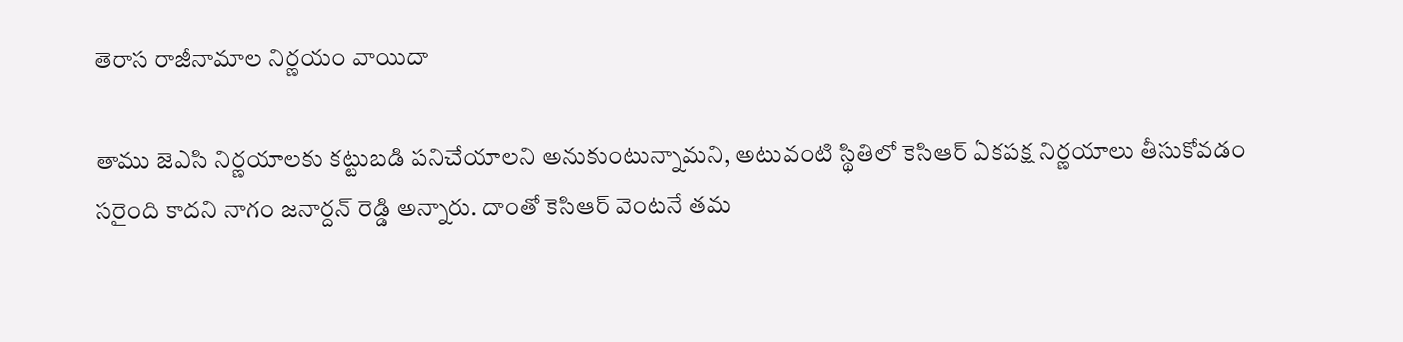తెరాస రాజీనామాల నిర్ణయం వాయిదా

తాము జెఎసి నిర్ణయాలకు కట్టుబడి పనిచేయాలని అనుకుంటున్నామని, అటువంటి స్థితిలో కెసిఆర్ ఏకపక్ష నిర్ణయాలు తీసుకోవడం సరైంది కాదని నాగం జనార్దన్ రెడ్డి అన్నారు. దాంతో కెసిఆర్ వెంటనే తమ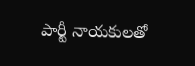పార్టీ నాయకులతో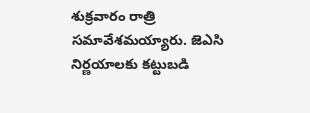శుక్రవారం రాత్రి సమావేశమయ్యారు. జెఎసి నిర్ణయాలకు కట్టుబడి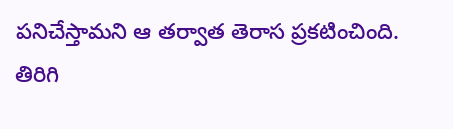పనిచేస్తామని ఆ తర్వాత తెరాస ప్రకటించింది. తిరిగి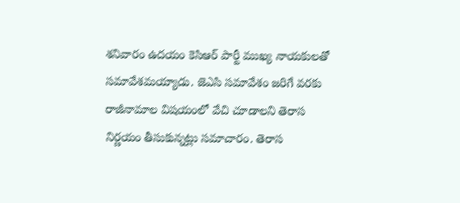శనివారం ఉదయం కెసిఆర్ పార్టీ ముఖ్య నాయకులతో సమావేశమయ్యాడు. జెఎసి సమావేశం జరిగే వరకు రాజీనామాల విషయంలో వేచి చూడాలని తెరాస నిర్ణయం తీసుకున్నట్లు సమాచారం. తెరాస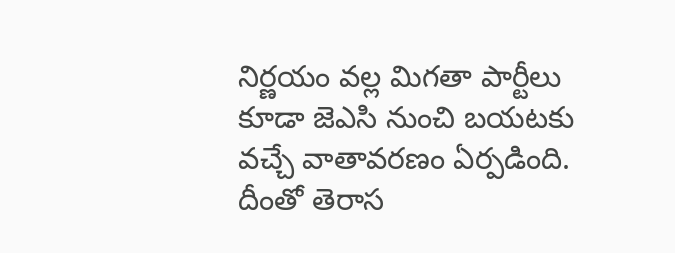నిర్ణయం వల్ల మిగతా పార్టీలు కూడా జెఎసి నుంచి బయటకు వచ్చే వాతావరణం ఏర్పడింది. దీంతో తెరాస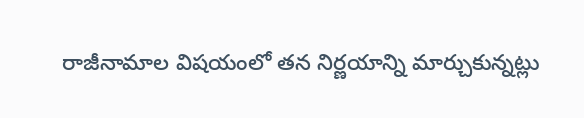రాజీనామాల విషయంలో తన నిర్ణయాన్ని మార్చుకున్నట్లు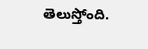తెలుస్తోంది.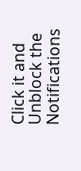Click it and Unblock the Notifications